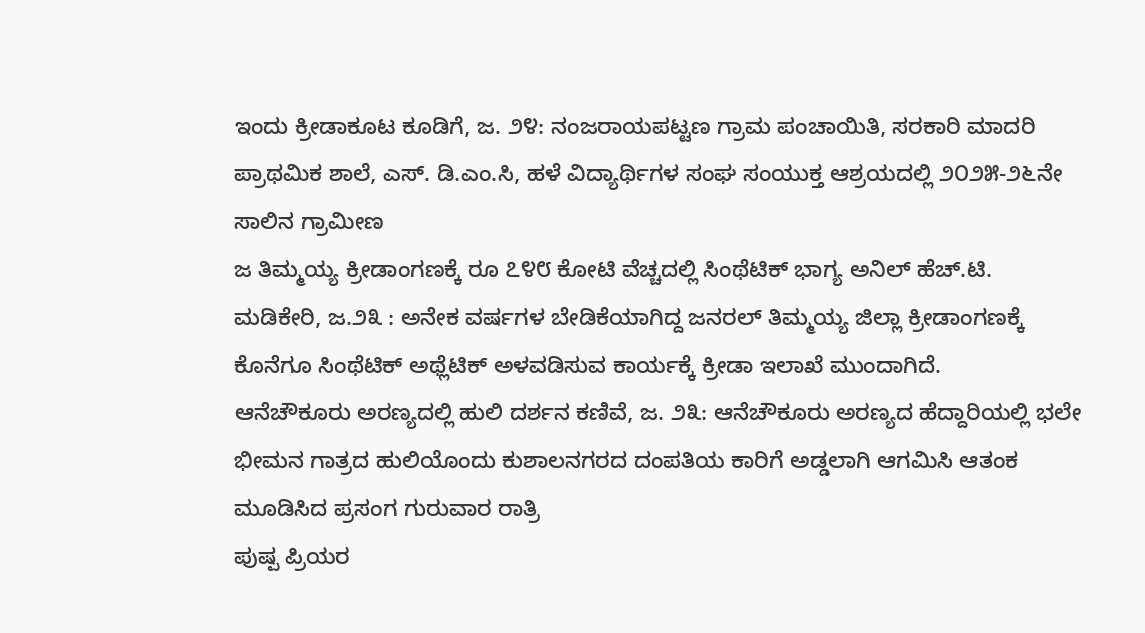ಇಂದು ಕ್ರೀಡಾಕೂಟ ಕೂಡಿಗೆ, ಜ. ೨೪: ನಂಜರಾಯಪಟ್ಟಣ ಗ್ರಾಮ ಪಂಚಾಯಿತಿ, ಸರಕಾರಿ ಮಾದರಿ ಪ್ರಾಥಮಿಕ ಶಾಲೆ, ಎಸ್. ಡಿ.ಎಂ.ಸಿ, ಹಳೆ ವಿದ್ಯಾರ್ಥಿಗಳ ಸಂಘ ಸಂಯುಕ್ತ ಆಶ್ರಯದಲ್ಲಿ ೨೦೨೫-೨೬ನೇ ಸಾಲಿನ ಗ್ರಾಮೀಣ
ಜ ತಿಮ್ಮಯ್ಯ ಕ್ರೀಡಾಂಗಣಕ್ಕೆ ರೂ ೭೪೮ ಕೋಟಿ ವೆಚ್ಚದಲ್ಲಿ ಸಿಂಥೆಟಿಕ್ ಭಾಗ್ಯ ಅನಿಲ್ ಹೆಚ್.ಟಿ. ಮಡಿಕೇರಿ, ಜ.೨೩ : ಅನೇಕ ವರ್ಷಗಳ ಬೇಡಿಕೆಯಾಗಿದ್ದ ಜನರಲ್ ತಿಮ್ಮಯ್ಯ ಜಿಲ್ಲಾ ಕ್ರೀಡಾಂಗಣಕ್ಕೆ ಕೊನೆಗೂ ಸಿಂಥೆಟಿಕ್ ಅಥ್ಲೆಟಿಕ್ ಅಳವಡಿಸುವ ಕಾರ್ಯಕ್ಕೆ ಕ್ರೀಡಾ ಇಲಾಖೆ ಮುಂದಾಗಿದೆ.
ಆನೆಚೌಕೂರು ಅರಣ್ಯದಲ್ಲಿ ಹುಲಿ ದರ್ಶನ ಕಣಿವೆ, ಜ. ೨೩: ಆನೆಚೌಕೂರು ಅರಣ್ಯದ ಹೆದ್ದಾರಿಯಲ್ಲಿ ಭಲೇ ಭೀಮನ ಗಾತ್ರದ ಹುಲಿಯೊಂದು ಕುಶಾಲನಗರದ ದಂಪತಿಯ ಕಾರಿಗೆ ಅಡ್ಡಲಾಗಿ ಆಗಮಿಸಿ ಆತಂಕ ಮೂಡಿಸಿದ ಪ್ರಸಂಗ ಗುರುವಾರ ರಾತ್ರಿ
ಪುಷ್ಪ ಪ್ರಿಯರ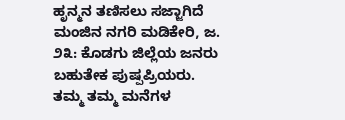ಹೃನ್ಮನ ತಣಿಸಲು ಸಜ್ಜಾಗಿದೆ ಮಂಜಿನ ನಗರಿ ಮಡಿಕೇರಿ, ಜ. ೨೩: ಕೊಡಗು ಜಿಲ್ಲೆಯ ಜನರು ಬಹುತೇಕ ಪುಷ್ಪಪ್ರಿಯರು. ತಮ್ಮ ತಮ್ಮ ಮನೆಗಳ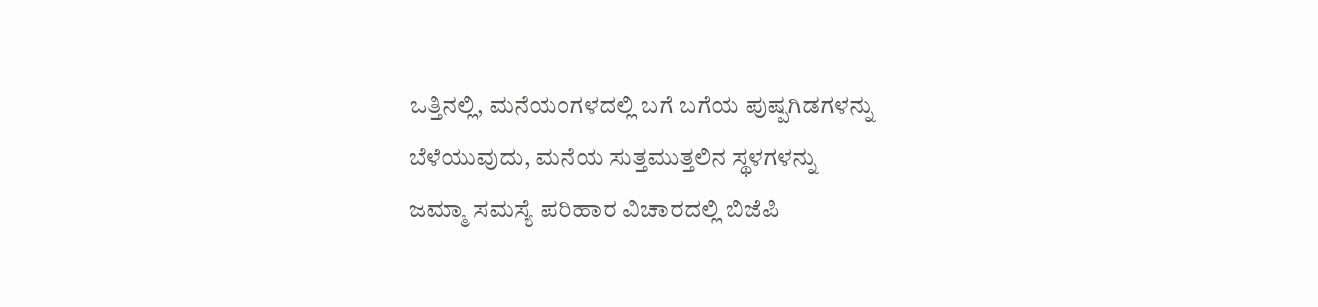ಒತ್ತಿನಲ್ಲಿ, ಮನೆಯಂಗಳದಲ್ಲಿ ಬಗೆ ಬಗೆಯ ಪುಷ್ಪಗಿಡಗಳನ್ನು ಬೆಳೆಯುವುದು, ಮನೆಯ ಸುತ್ತಮುತ್ತಲಿನ ಸ್ಥಳಗಳನ್ನು
ಜಮ್ಮಾ ಸಮಸ್ಯೆ ಪರಿಹಾರ ವಿಚಾರದಲ್ಲಿ ಬಿಜೆಪಿ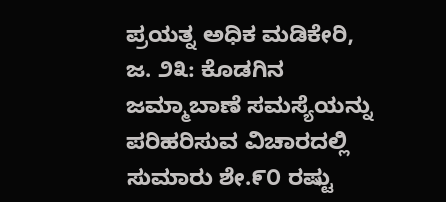ಪ್ರಯತ್ನ ಅಧಿಕ ಮಡಿಕೇರಿ, ಜ. ೨೩: ಕೊಡಗಿನ ಜಮ್ಮಾಬಾಣೆ ಸಮಸ್ಯೆಯನ್ನು ಪರಿಹರಿಸುವ ವಿಚಾರದಲ್ಲಿ ಸುಮಾರು ಶೇ.೯೦ ರಷ್ಟು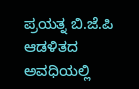ಪ್ರಯತ್ನ ಬಿ.ಜೆ.ಪಿ ಆಡಳಿತದ ಅವಧಿಯಲ್ಲಿ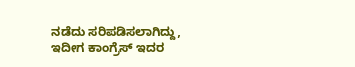ನಡೆದು ಸರಿಪಡಿಸಲಾಗಿದ್ದು, ಇದೀಗ ಕಾಂಗ್ರೆಸ್ ಇದರ